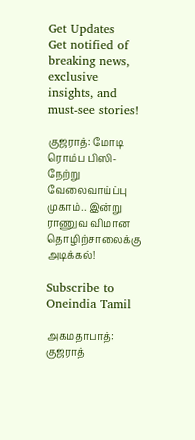Get Updates
Get notified of breaking news, exclusive insights, and must-see stories!

குஜராத்: மோடி ரொம்ப பிஸி- நேற்று வேலைவாய்ப்பு முகாம்.. இன்று ராணுவ விமான தொழிற்சாலைக்கு அடிக்கல்!

Subscribe to Oneindia Tamil

அகமதாபாத்: குஜராத்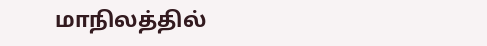மாநிலத்தில்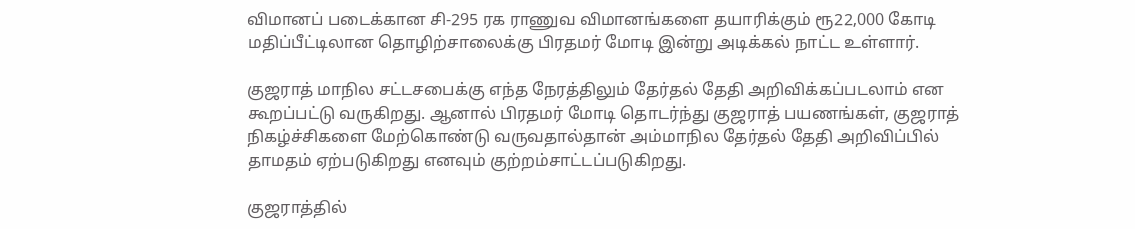விமானப் படைக்கான சி-295 ரக ராணுவ விமானங்களை தயாரிக்கும் ரூ22,000 கோடி மதிப்பீட்டிலான தொழிற்சாலைக்கு பிரதமர் மோடி இன்று அடிக்கல் நாட்ட உள்ளார்.

குஜராத் மாநில சட்டசபைக்கு எந்த நேரத்திலும் தேர்தல் தேதி அறிவிக்கப்படலாம் என கூறப்பட்டு வருகிறது. ஆனால் பிரதமர் மோடி தொடர்ந்து குஜராத் பயணங்கள், குஜராத் நிகழ்ச்சிகளை மேற்கொண்டு வருவதால்தான் அம்மாநில தேர்தல் தேதி அறிவிப்பில் தாமதம் ஏற்படுகிறது எனவும் குற்றம்சாட்டப்படுகிறது.

குஜராத்தில்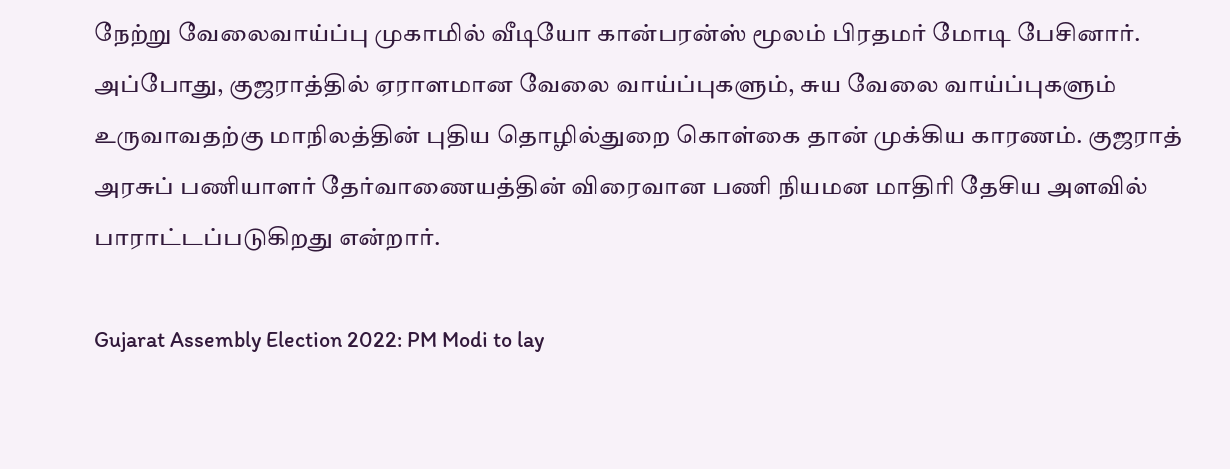நேற்று வேலைவாய்ப்பு முகாமில் வீடியோ கான்பரன்ஸ் மூலம் பிரதமர் மோடி பேசினார். அப்போது, குஜராத்தில் ஏராளமான வேலை வாய்ப்புகளும், சுய வேலை வாய்ப்புகளும் உருவாவதற்கு மாநிலத்தின் புதிய தொழில்துறை கொள்கை தான் முக்கிய காரணம். குஜராத் அரசுப் பணியாளர் தேர்வாணையத்தின் விரைவான பணி நியமன மாதிரி தேசிய அளவில் பாராட்டப்படுகிறது என்றார்.

Gujarat Assembly Election 2022: PM Modi to lay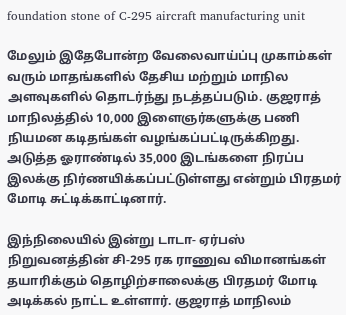foundation stone of C-295 aircraft manufacturing unit

மேலும் இதேபோன்ற வேலைவாய்ப்பு முகாம்கள் வரும் மாதங்களில் தேசிய மற்றும் மாநில அளவுகளில் தொடர்ந்து நடத்தப்படும். குஜராத் மாநிலத்தில் 10,000 இளைஞர்களுக்கு பணி நியமன கடிதங்கள் வழங்கப்பட்டிருக்கிறது. அடுத்த ஓராண்டில் 35,000 இடங்களை நிரப்ப இலக்கு நிர்ணயிக்கப்பட்டுள்ளது என்றும் பிரதமர் மோடி சுட்டிக்காட்டினார்.

இந்நிலையில் இன்று டாடா- ஏர்பஸ் நிறுவனத்தின் சி-295 ரக ராணுவ விமானங்கள் தயாரிக்கும் தொழிற்சாலைக்கு பிரதமர் மோடி அடிக்கல் நாட்ட உள்ளார். குஜராத் மாநிலம்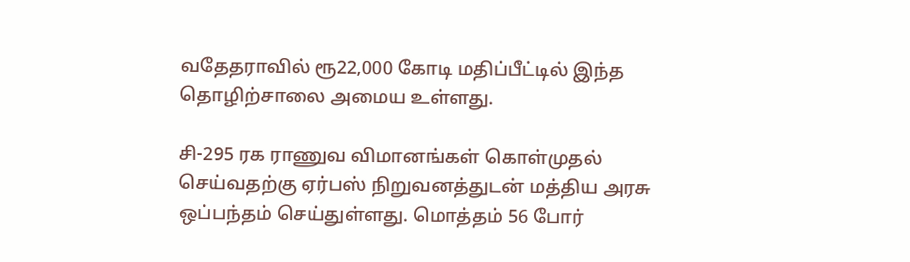வதேதராவில் ரூ22,000 கோடி மதிப்பீட்டில் இந்த தொழிற்சாலை அமைய உள்ளது.

சி-295 ரக ராணுவ விமானங்கள் கொள்முதல் செய்வதற்கு ஏர்பஸ் நிறுவனத்துடன் மத்திய அரசு ஒப்பந்தம் செய்துள்ளது. மொத்தம் 56 போர்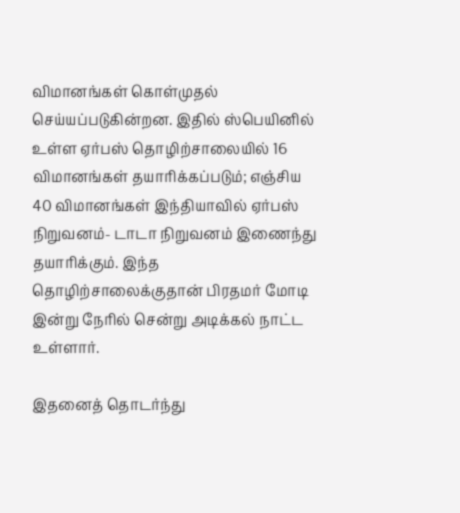விமானங்கள் கொள்முதல் செய்யப்படுகின்றன. இதில் ஸ்பெயினில் உள்ள ஏர்பஸ் தொழிற்சாலையில் 16 விமானங்கள் தயாரிக்கப்படும்; எஞ்சிய 40 விமானங்கள் இந்தியாவில் ஏர்பஸ் நிறுவனம்- டாடா நிறுவனம் இணைந்து தயாரிக்கும். இந்த தொழிற்சாலைக்குதான் பிரதமர் மோடி இன்று நேரில் சென்று அடிக்கல் நாட்ட உள்ளார்.

இதனைத் தொடர்ந்து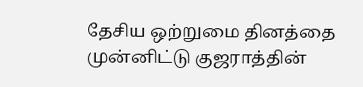தேசிய ஒற்றுமை தினத்தை முன்னிட்டு குஜராத்தின்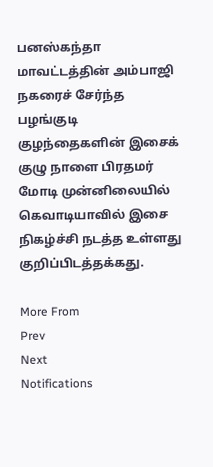பனஸ்கந்தா மாவட்டத்தின் அம்பாஜி நகரைச் சேர்ந்த பழங்குடி குழந்தைகளின் இசைக் குழு நாளை பிரதமர் மோடி முன்னிலையில் கெவாடியாவில் இசை நிகழ்ச்சி நடத்த உள்ளது குறிப்பிடத்தக்கது.

More From
Prev
Next
Notifications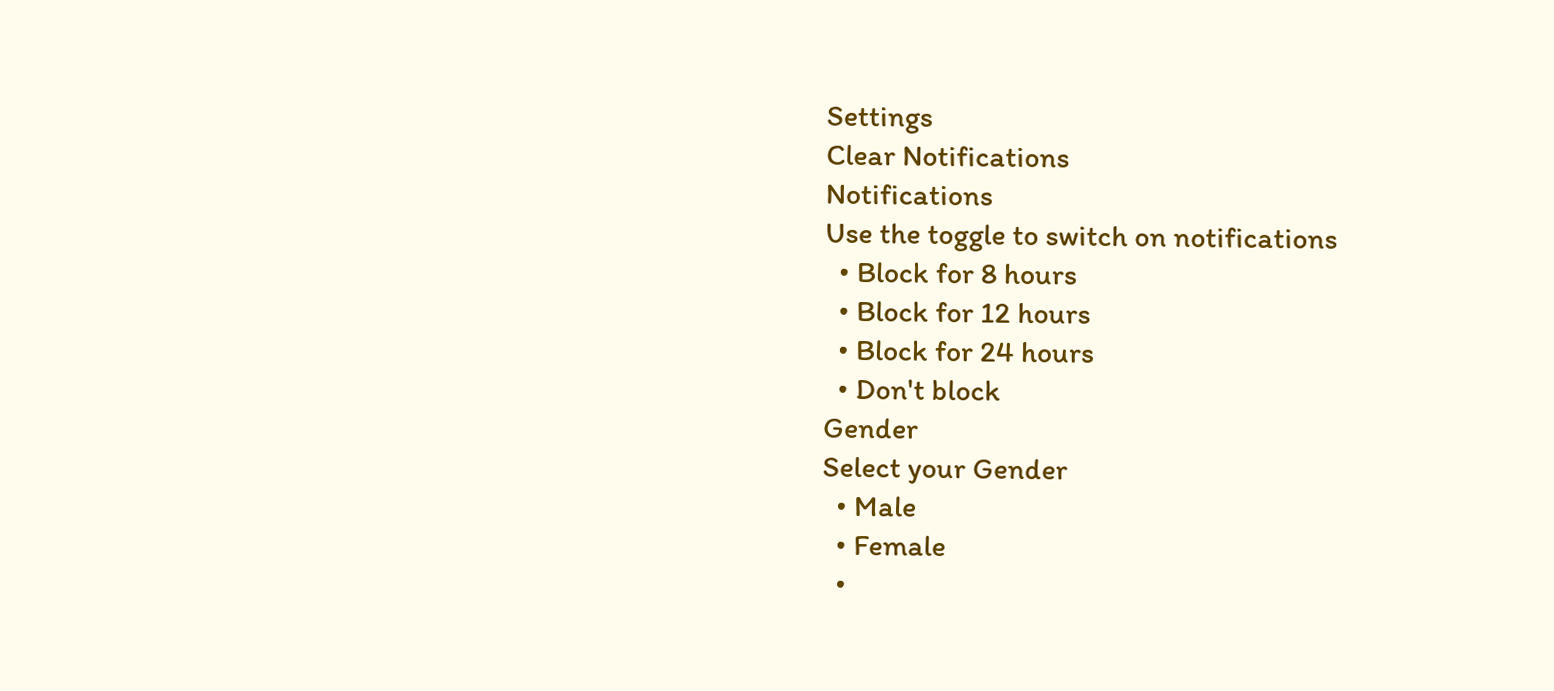Settings
Clear Notifications
Notifications
Use the toggle to switch on notifications
  • Block for 8 hours
  • Block for 12 hours
  • Block for 24 hours
  • Don't block
Gender
Select your Gender
  • Male
  • Female
  •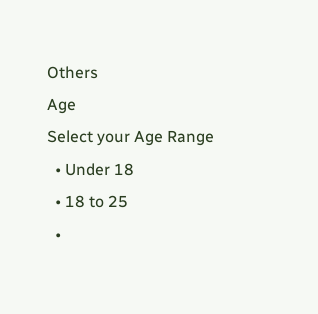Others
Age
Select your Age Range
  • Under 18
  • 18 to 25
  •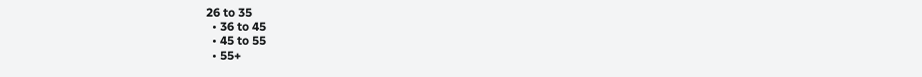26 to 35
  • 36 to 45
  • 45 to 55
  • 55+